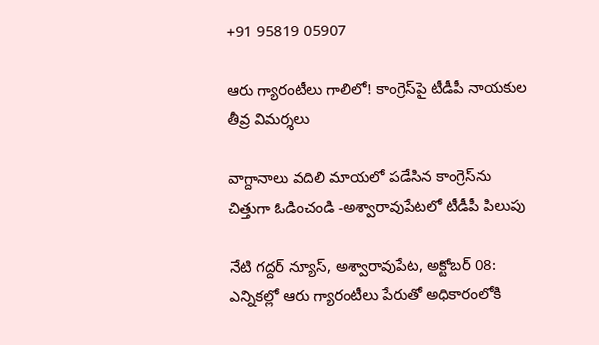+91 95819 05907

ఆరు గ్యారంటీలు గాలిలో! కాంగ్రెస్‌పై టీడీపీ నాయకుల తీవ్ర విమర్శలు

వాగ్దానాలు వదిలి మాయలో పడేసిన కాంగ్రెస్‌ను చిత్తుగా ఓడించండి -అశ్వారావుపేటలో టీడీపీ పిలుపు

నేటి గద్దర్ న్యూస్, అశ్వారావుపేట, అక్టోబర్ 08: ఎన్నికల్లో ఆరు గ్యారంటీలు పేరుతో అధికారంలోకి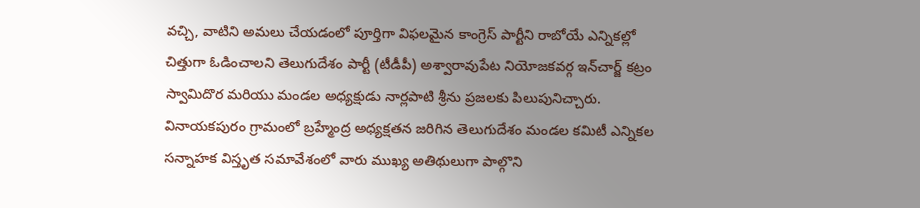వచ్చి, వాటిని అమలు చేయడంలో పూర్తిగా విఫలమైన కాంగ్రెస్ పార్టీని రాబోయే ఎన్నికల్లో చిత్తుగా ఓడించాలని తెలుగుదేశం పార్టీ (టీడీపీ) అశ్వారావుపేట నియోజకవర్గ ఇన్‌చార్జ్ కట్రం స్వామిదొర మరియు మండల అధ్యక్షుడు నార్లపాటి శ్రీను ప్రజలకు పిలుపునిచ్చారు. వినాయకపురం గ్రామంలో బ్రహ్మేంద్ర అధ్యక్షతన జరిగిన తెలుగుదేశం మండల కమిటీ ఎన్నికల సన్నాహక విస్తృత సమావేశంలో వారు ముఖ్య అతిథులుగా పాల్గొని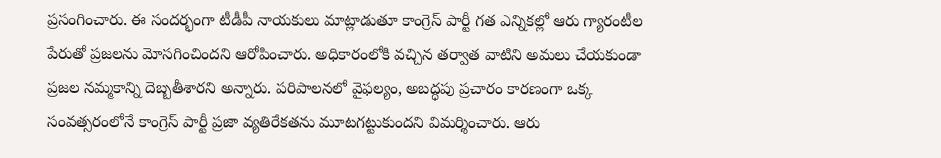ప్రసంగించారు. ఈ సందర్భంగా టీడీపీ నాయకులు మాట్లాడుతూ కాంగ్రెస్ పార్టీ గత ఎన్నికల్లో ఆరు గ్యారంటీల పేరుతో ప్రజలను మోసగించిందని ఆరోపించారు. అధికారంలోకి వచ్చిన తర్వాత వాటిని అమలు చేయకుండా ప్రజల నమ్మకాన్ని దెబ్బతీశారని అన్నారు. పరిపాలనలో వైఫల్యం, అబద్ధపు ప్రచారం కారణంగా ఒక్క సంవత్సరంలోనే కాంగ్రెస్ పార్టీ ప్రజా వ్యతిరేకతను మూటగట్టుకుందని విమర్శించారు. ఆరు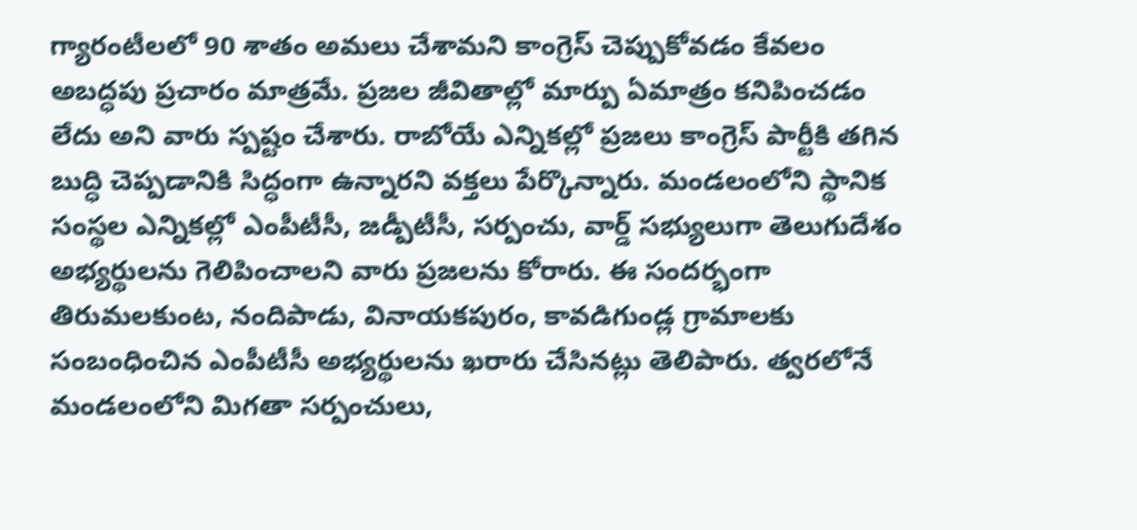గ్యారంటీలలో 90 శాతం అమలు చేశామని కాంగ్రెస్ చెప్పుకోవడం కేవలం అబద్ధపు ప్రచారం మాత్రమే. ప్రజల జీవితాల్లో మార్పు ఏమాత్రం కనిపించడం లేదు అని వారు స్పష్టం చేశారు. రాబోయే ఎన్నికల్లో ప్రజలు కాంగ్రెస్ పార్టీకి తగిన బుద్ధి చెప్పడానికి సిద్ధంగా ఉన్నారని వక్తలు పేర్కొన్నారు. మండలంలోని స్థానిక సంస్థల ఎన్నికల్లో ఎంపీటీసీ, జడ్పీటీసీ, సర్పంచు, వార్డ్ సభ్యులుగా తెలుగుదేశం అభ్యర్థులను గెలిపించాలని వారు ప్రజలను కోరారు. ఈ సందర్భంగా తిరుమలకుంట, నందిపాడు, వినాయకపురం, కావడిగుండ్ల గ్రామాలకు సంబంధించిన ఎంపీటీసీ అభ్యర్థులను ఖరారు చేసినట్లు తెలిపారు. త్వరలోనే మండలంలోని మిగతా సర్పంచులు,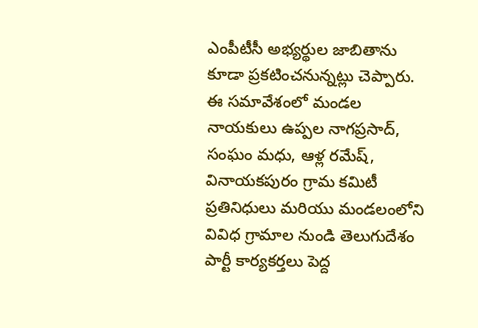ఎంపీటీసీ అభ్యర్థుల జాబితాను కూడా ప్రకటించనున్నట్లు చెప్పారు. ఈ సమావేశంలో మండల నాయకులు ఉప్పల నాగప్రసాద్, సంఘం మధు, ఆళ్ల రమేష్, వినాయకపురం గ్రామ కమిటీ ప్రతినిధులు మరియు మండలంలోని వివిధ గ్రామాల నుండి తెలుగుదేశం పార్టీ కార్యకర్తలు పెద్ద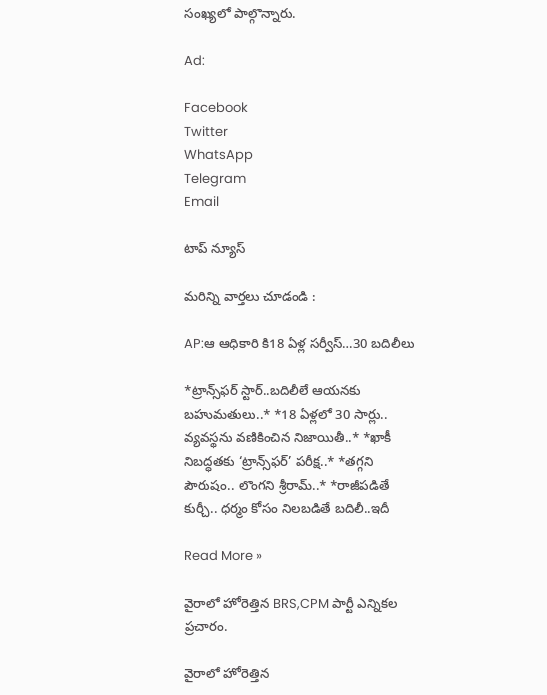సంఖ్యలో పాల్గొన్నారు.

Ad:

Facebook
Twitter
WhatsApp
Telegram
Email

టాప్ న్యూస్

మరిన్ని వార్తలు చూడండి :

AP:ఆ ఆధికారి కి18 ఏళ్ల సర్వీస్…30 బదిలీలు

*ట్రాన్స్‌ఫర్ స్టార్..బదిలీలే ఆయనకు బహుమతులు..* *18 ఏళ్లలో 30 సార్లు.. వ్యవస్థను వణికించిన నిజాయితీ..* *ఖాకీ నిబద్ధతకు ‘ట్రాన్స్‌ఫర్’ పరీక్ష..* *తగ్గని పౌరుషం.. లొంగని శ్రీరామ్..* *రాజీపడితే కుర్చీ.. ధర్మం కోసం నిలబడితే బదిలీ..ఇదీ

Read More »

వైరాలో హోరెత్తిన BRS,CPM పార్టీ ఎన్నికల ప్రచారం.

వైరాలో హోరెత్తిన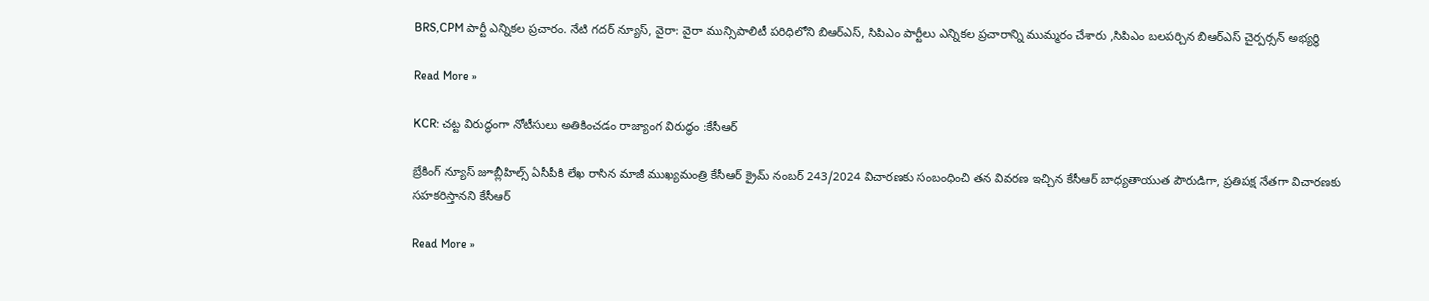BRS,CPM పార్టీ ఎన్నికల ప్రచారం. నేటి గదర్ న్యూస్, వైరా: వైరా మున్సిపాలిటీ పరిధిలోని బిఆర్ఎస్, సిపిఎం పార్టీలు ఎన్నికల ప్రచారాన్ని ముమ్మరం చేశారు ,సిపిఎం బలపర్చిన బిఆర్ఎస్ చైర్పర్సన్ అభ్యర్థి

Read More »

KCR: చట్ట విరుద్ధంగా నోటీసులు అతికించడం రాజ్యాంగ విరుద్ధం :కేసీఆర్

బ్రేకింగ్ న్యూస్ జూబ్లీహిల్స్ ఏసీపీకి లేఖ రాసిన మాజీ ముఖ్యమంత్రి కేసీఆర్ క్రైమ్ నంబర్ 243/2024 విచారణకు సంబంధించి తన వివరణ ఇచ్చిన కేసీఆర్ బాధ్యతాయుత పౌరుడిగా, ప్రతిపక్ష నేతగా విచారణకు సహకరిస్తానని కేసీఆర్

Read More »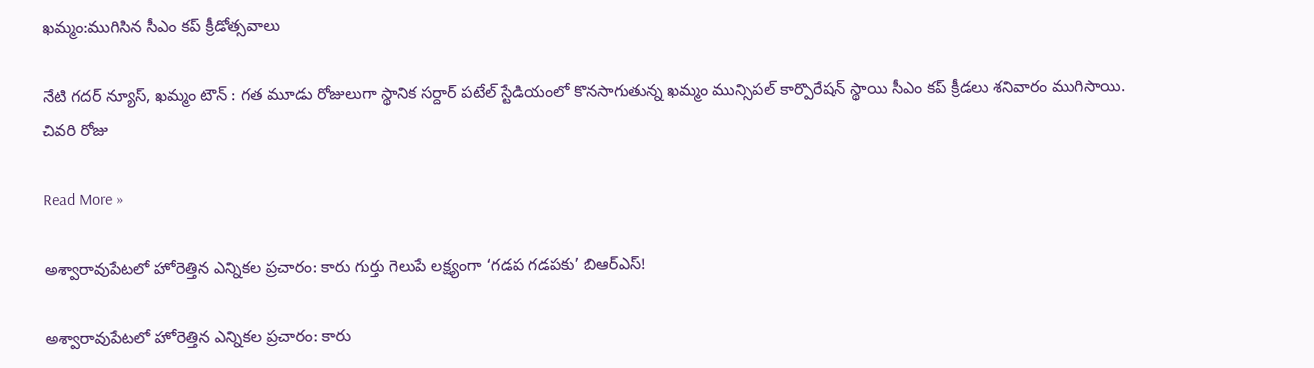ఖమ్మం:ముగిసిన సీఎం కప్ క్రీడోత్సవాలు

నేటి గదర్ న్యూస్, ఖమ్మం టౌన్ : గత మూడు రోజులుగా స్థానిక సర్దార్ పటేల్ స్టేడియంలో కొనసాగుతున్న ఖమ్మం మున్సిపల్ కార్పొరేషన్ స్థాయి సీఎం కప్ క్రీడలు శనివారం ముగిసాయి. చివరి రోజు

Read More »

అశ్వారావుపేటలో హోరెత్తిన ఎన్నికల ప్రచారం: కారు గుర్తు గెలుపే లక్ష్యంగా ‘గడప గడపకు’ బిఆర్ఎస్!

అశ్వారావుపేటలో హోరెత్తిన ఎన్నికల ప్రచారం: కారు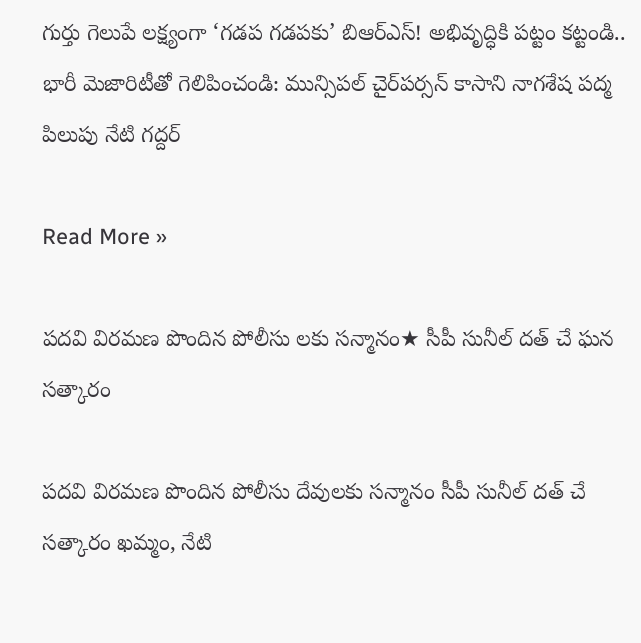గుర్తు గెలుపే లక్ష్యంగా ‘గడప గడపకు’ బిఆర్ఎస్! అభివృద్ధికి పట్టం కట్టండి.. భారీ మెజారిటీతో గెలిపించండి: మున్సిపల్ చైర్‌పర్సన్ కాసాని నాగశేష పద్మ పిలుపు నేటి గద్దర్

Read More »

పదవి విరమణ పొందిన పోలీసు లకు సన్మానం★ సీపీ సునీల్ దత్ చే ఘన సత్కారం

పదవి విరమణ పొందిన పోలీసు దేవులకు సన్మానం సీపీ సునీల్ దత్ చే సత్కారం ఖమ్మం, నేటి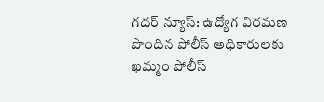గదర్ న్యూస్: ఉద్యోగ విరమణ పొందిన పోలీస్ అధికారులకు ఖమ్మం పోలీస్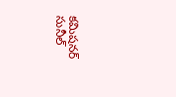కమిషనర్ సునీల్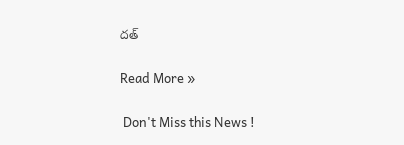దత్

Read More »

 Don't Miss this News !